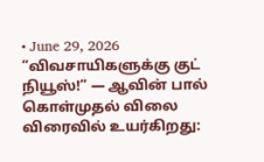• June 29, 2026
”விவசாயிகளுக்கு குட் நியூஸ்!” — ஆவின் பால் கொள்முதல் விலை விரைவில் உயர்கிறது: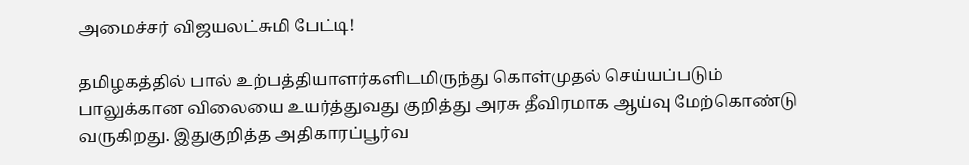அமைச்சர் விஜயலட்சுமி பேட்டி!

தமிழகத்தில் பால் உற்பத்தியாளர்களிடமிருந்து கொள்முதல் செய்யப்படும் பாலுக்கான விலையை உயர்த்துவது குறித்து அரசு தீவிரமாக ஆய்வு மேற்கொண்டு வருகிறது. இதுகுறித்த அதிகாரப்பூர்வ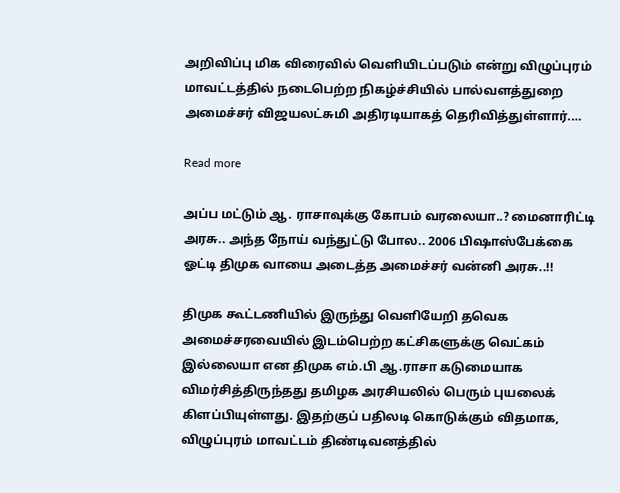அறிவிப்பு மிக விரைவில் வெளியிடப்படும் என்று விழுப்புரம் மாவட்டத்தில் நடைபெற்ற நிகழ்ச்சியில் பால்வளத்துறை அமைச்சர் விஜயலட்சுமி அதிரடியாகத் தெரிவித்துள்ளார்.…

Read more

அப்ப மட்டும் ஆ. ராசாவுக்கு கோபம் வரலையா..? மைனாரிட்டி அரசு.. அந்த நோய் வந்துட்டு போல.. 2006 பிஷாஸ்பேக்கை ஓட்டி திமுக வாயை அடைத்த அமைச்சர் வன்னி அரசு..!!

திமுக கூட்டணியில் இருந்து வெளியேறி தவெக அமைச்சரவையில் இடம்பெற்ற கட்சிகளுக்கு வெட்கம் இல்லையா என திமுக எம்.பி ஆ.ராசா கடுமையாக விமர்சித்திருந்தது தமிழக அரசியலில் பெரும் புயலைக் கிளப்பியுள்ளது. இதற்குப் பதிலடி கொடுக்கும் விதமாக, விழுப்புரம் மாவட்டம் திண்டிவனத்தில்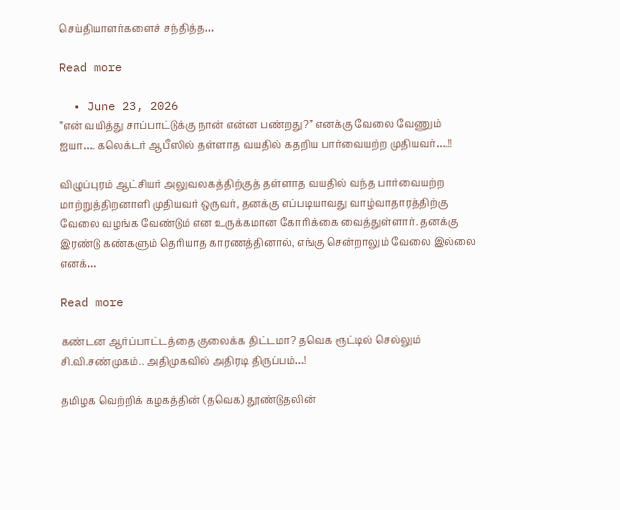செய்தியாளர்களைச் சந்தித்த…

Read more

  • June 23, 2026
”என் வயித்து சாப்பாட்டுக்கு நான் என்ன பண்றது?” எனக்கு வேலை வேணும் ஐயா…. கலெக்டர் ஆபீஸில் தள்ளாத வயதில் கதறிய பார்வையற்ற முதியவர்….!!

விழுப்புரம் ஆட்சியர் அலுவலகத்திற்குத் தள்ளாத வயதில் வந்த பார்வையற்ற மாற்றுத்திறனாளி முதியவர் ஒருவர், தனக்கு எப்படியாவது வாழ்வாதாரத்திற்கு வேலை வழங்க வேண்டும் என உருக்கமான கோரிக்கை வைத்துள்ளார். தனக்கு இரண்டு கண்களும் தெரியாத காரணத்தினால், எங்கு சென்றாலும் வேலை இல்லை எனக்…

Read more

கண்டன ஆர்ப்பாட்டத்தை குலைக்க திட்டமா? தவெக ரூட்டில் செல்லும் சி.வி.சண்முகம்.. அதிமுகவில் அதிரடி திருப்பம்…!

தமிழக வெற்றிக் கழகத்தின் (தவெக) தூண்டுதலின்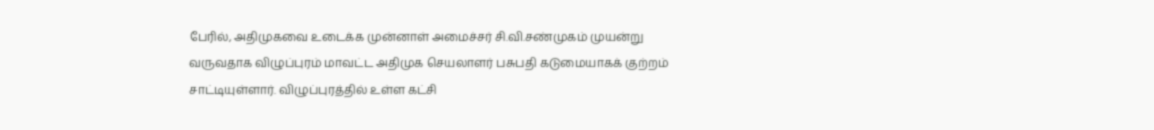பேரில், அதிமுகவை உடைக்க முன்னாள் அமைச்சர் சி.வி.சண்முகம் முயன்று வருவதாக விழுப்புரம் மாவட்ட அதிமுக செயலாளர் பசுபதி கடுமையாகக் குற்றம் சாட்டியுள்ளார். விழுப்புரத்தில் உள்ள கட்சி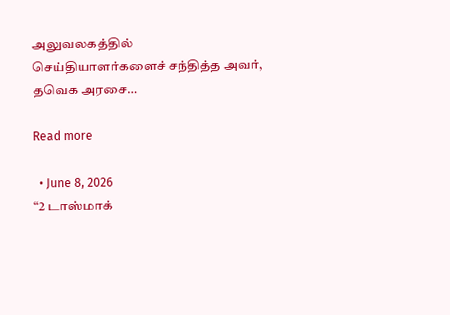அலுவலகத்தில் செய்தியாளர்களைச் சந்தித்த அவர், தவெக அரசை…

Read more

  • June 8, 2026
“2 டாஸ்மாக்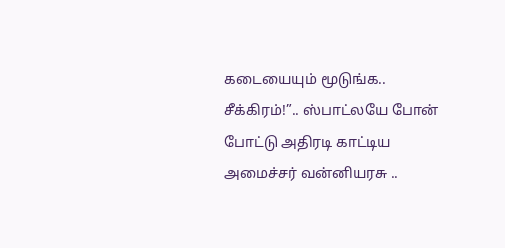கடையையும் மூடுங்க.. சீக்கிரம்!”.. ஸ்பாட்லயே போன் போட்டு அதிரடி காட்டிய அமைச்சர் வன்னியரசு ..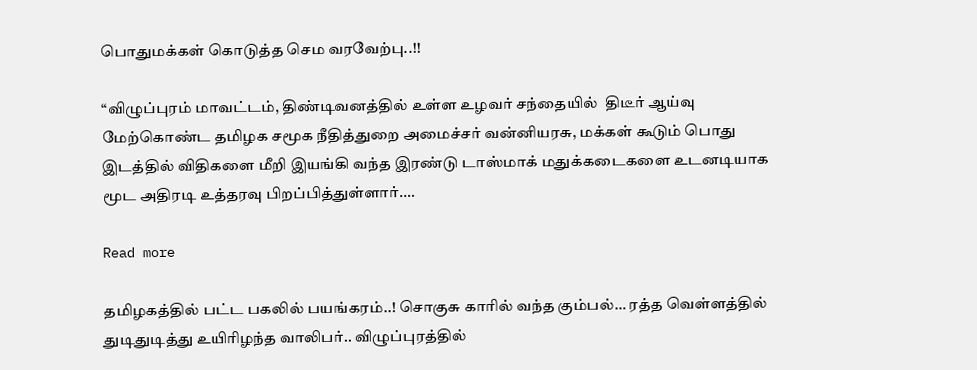பொதுமக்கள் கொடுத்த செம வரவேற்பு..!!

“விழுப்புரம் மாவட்டம், திண்டிவனத்தில் உள்ள உழவர் சந்தையில்  திடீர் ஆய்வு மேற்கொண்ட தமிழக சமூக நீதித்துறை அமைச்சர் வன்னியரசு, மக்கள் கூடும் பொது இடத்தில் விதிகளை மீறி இயங்கி வந்த இரண்டு டாஸ்மாக் மதுக்கடைகளை உடனடியாக மூட அதிரடி உத்தரவு பிறப்பித்துள்ளார்.…

Read more

தமிழகத்தில் பட்ட பகலில் பயங்கரம்..! சொகுசு காரில் வந்த கும்பல்… ரத்த வெள்ளத்தில் துடிதுடித்து உயிரிழந்த வாலிபர்.. விழுப்புரத்தில்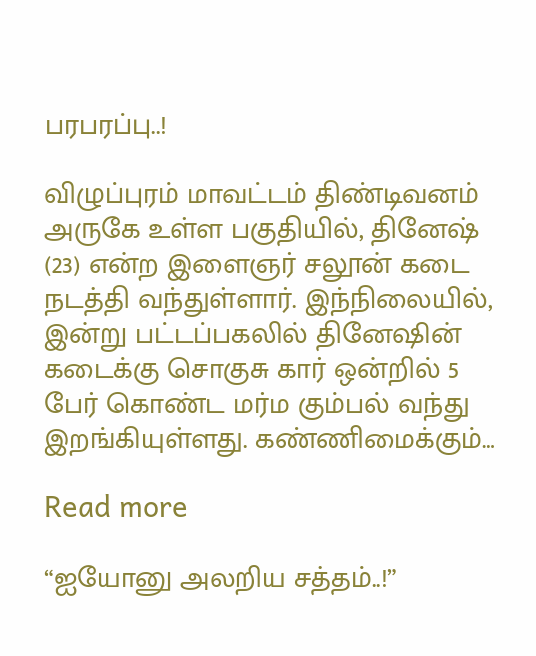பரபரப்பு..!

விழுப்புரம் மாவட்டம் திண்டிவனம் அருகே உள்ள பகுதியில், தினேஷ் (23) என்ற இளைஞர் சலூன் கடை நடத்தி வந்துள்ளார். இந்நிலையில், இன்று பட்டப்பகலில் தினேஷின் கடைக்கு சொகுசு கார் ஒன்றில் 5 பேர் கொண்ட மர்ம கும்பல் வந்து இறங்கியுள்ளது. கண்ணிமைக்கும்…

Read more

“ஐயோனு அலறிய சத்தம்..!”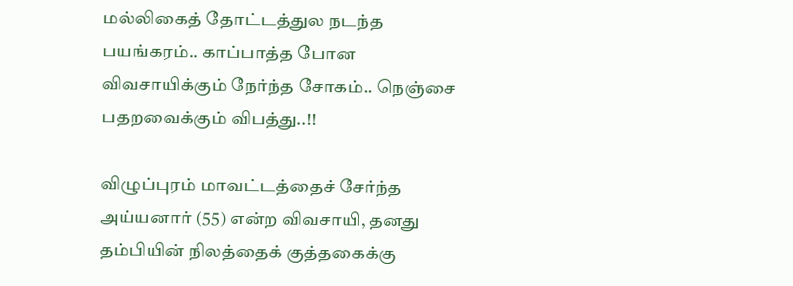மல்லிகைத் தோட்டத்துல நடந்த பயங்கரம்.. காப்பாத்த போன விவசாயிக்கும் நேர்ந்த சோகம்.. நெஞ்சை பதறவைக்கும் விபத்து..!!

விழுப்புரம் மாவட்டத்தைச் சேர்ந்த அய்யனார் (55) என்ற விவசாயி, தனது தம்பியின் நிலத்தைக் குத்தகைக்கு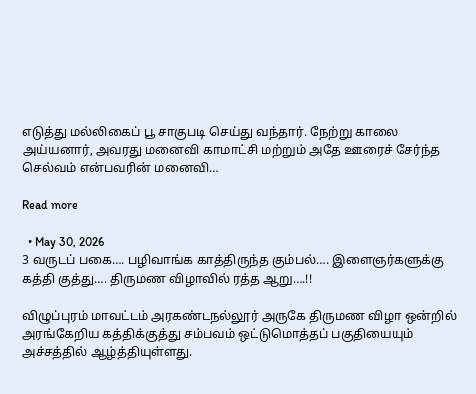எடுத்து மல்லிகைப் பூ சாகுபடி செய்து வந்தார். நேற்று காலை அய்யனார், அவரது மனைவி காமாட்சி மற்றும் அதே ஊரைச் சேர்ந்த செல்வம் என்பவரின் மனைவி…

Read more

  • May 30, 2026
3 வருடப் பகை…. பழிவாங்க காத்திருந்த கும்பல்…. இளைஞர்களுக்கு கத்தி குத்து…. திருமண விழாவில் ரத்த ஆறு….!!

விழுப்புரம் மாவட்டம் அரகண்டநல்லூர் அருகே திருமண விழா ஒன்றில் அரங்கேறிய கத்திக்குத்து சம்பவம் ஒட்டுமொத்தப் பகுதியையும் அச்சத்தில் ஆழ்த்தியுள்ளது.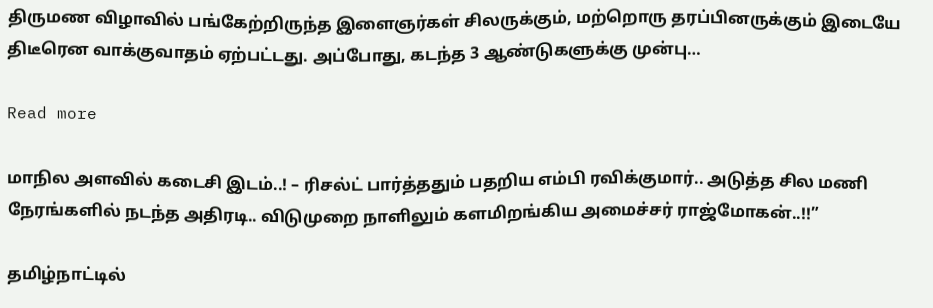திருமண விழாவில் பங்கேற்றிருந்த இளைஞர்கள் சிலருக்கும், மற்றொரு தரப்பினருக்கும் இடையே திடீரென வாக்குவாதம் ஏற்பட்டது. அப்போது, கடந்த 3 ஆண்டுகளுக்கு முன்பு…

Read more

மாநில அளவில் கடைசி இடம்..! – ரிசல்ட் பார்த்ததும் பதறிய எம்பி ரவிக்குமார்.. அடுத்த சில மணி நேரங்களில் நடந்த அதிரடி.. விடுமுறை நாளிலும் களமிறங்கிய அமைச்சர் ராஜ்மோகன்..!!”

தமிழ்நாட்டில்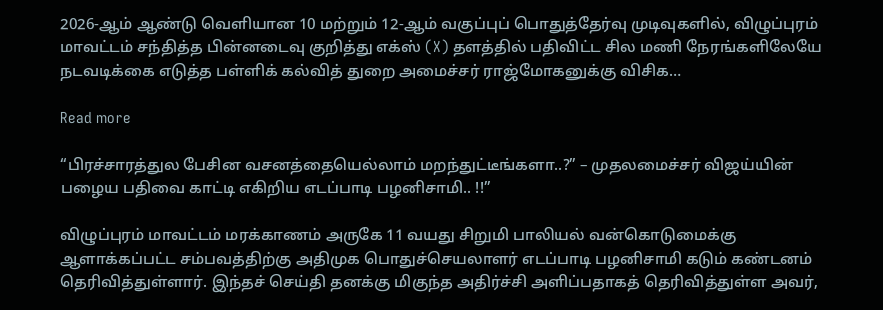2026-ஆம் ஆண்டு வெளியான 10 மற்றும் 12-ஆம் வகுப்புப் பொதுத்தேர்வு முடிவுகளில், விழுப்புரம் மாவட்டம் சந்தித்த பின்னடைவு குறித்து எக்ஸ் (X) தளத்தில் பதிவிட்ட சில மணி நேரங்களிலேயே நடவடிக்கை எடுத்த பள்ளிக் கல்வித் துறை அமைச்சர் ராஜ்மோகனுக்கு விசிக…

Read more

“பிரச்சாரத்துல பேசின வசனத்தையெல்லாம் மறந்துட்டீங்களா..?” – முதலமைச்சர் விஜய்யின் பழைய பதிவை காட்டி எகிறிய எடப்பாடி பழனிசாமி.. !!”

விழுப்புரம் மாவட்டம் மரக்காணம் அருகே 11 வயது சிறுமி பாலியல் வன்கொடுமைக்கு ஆளாக்கப்பட்ட சம்பவத்திற்கு அதிமுக பொதுச்செயலாளர் எடப்பாடி பழனிசாமி கடும் கண்டனம் தெரிவித்துள்ளார். இந்தச் செய்தி தனக்கு மிகுந்த அதிர்ச்சி அளிப்பதாகத் தெரிவித்துள்ள அவர்,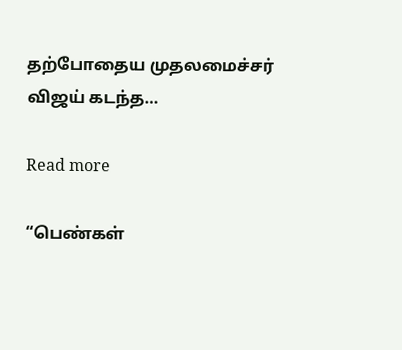தற்போதைய முதலமைச்சர் விஜய் கடந்த…

Read more

“பெண்கள்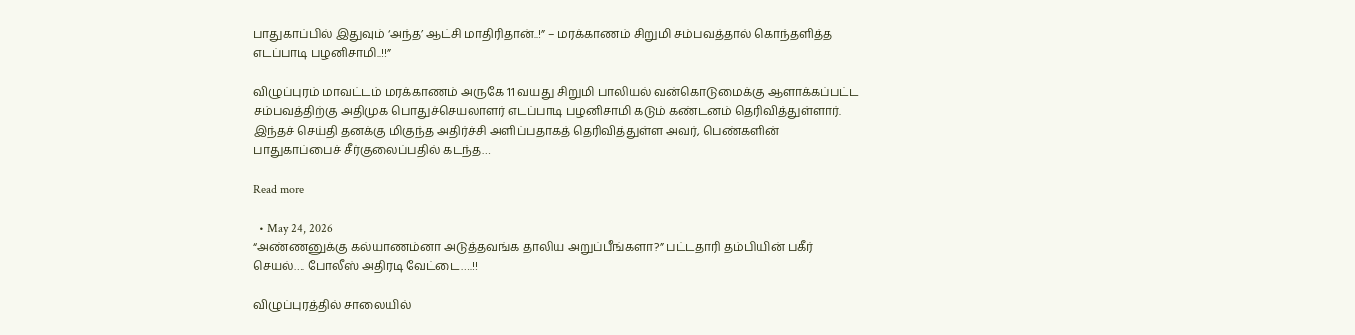பாதுகாப்பில் இதுவும் ‘அந்த’ ஆட்சி மாதிரிதான்..!” – மரக்காணம் சிறுமி சம்பவத்தால் கொந்தளித்த எடப்பாடி பழனிசாமி..!!”

விழுப்புரம் மாவட்டம் மரக்காணம் அருகே 11 வயது சிறுமி பாலியல் வன்கொடுமைக்கு ஆளாக்கப்பட்ட சம்பவத்திற்கு அதிமுக பொதுச்செயலாளர் எடப்பாடி பழனிசாமி கடும் கண்டனம் தெரிவித்துள்ளார். இந்தச் செய்தி தனக்கு மிகுந்த அதிர்ச்சி அளிப்பதாகத் தெரிவித்துள்ள அவர், பெண்களின் பாதுகாப்பைச் சீர்குலைப்பதில் கடந்த…

Read more

  • May 24, 2026
“அண்ணனுக்கு கல்யாணம்னா அடுத்தவங்க தாலிய அறுப்பீங்களா?” பட்டதாரி தம்பியின் பகீர் செயல்…. போலீஸ் அதிரடி வேட்டை….!!

விழுப்புரத்தில் சாலையில்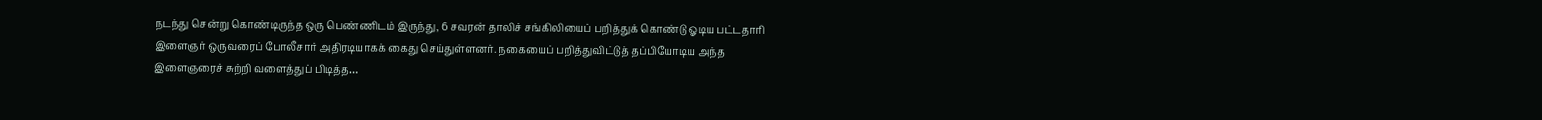நடந்து சென்று கொண்டிருந்த ஒரு பெண்ணிடம் இருந்து, 6 சவரன் தாலிச் சங்கிலியைப் பறித்துக் கொண்டு ஓடிய பட்டதாரி இளைஞர் ஒருவரைப் போலீசார் அதிரடியாகக் கைது செய்துள்ளனர். நகையைப் பறித்துவிட்டுத் தப்பியோடிய அந்த இளைஞரைச் சுற்றி வளைத்துப் பிடித்த…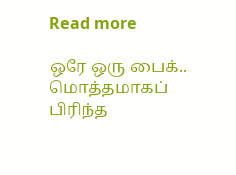Read more

ஒரே ஒரு பைக்.. மொத்தமாகப் பிரிந்த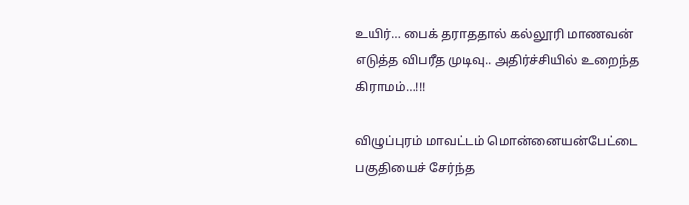உயிர்… பைக் தராததால் கல்லூரி மாணவன் எடுத்த விபரீத முடிவு.. அதிர்ச்சியில் உறைந்த கிராமம்…!!!

விழுப்புரம் மாவட்டம் மொன்னையன்பேட்டை பகுதியைச் சேர்ந்த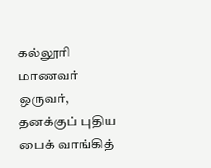கல்லூரி மாணவர் ஒருவர், தனக்குப் புதிய பைக் வாங்கித்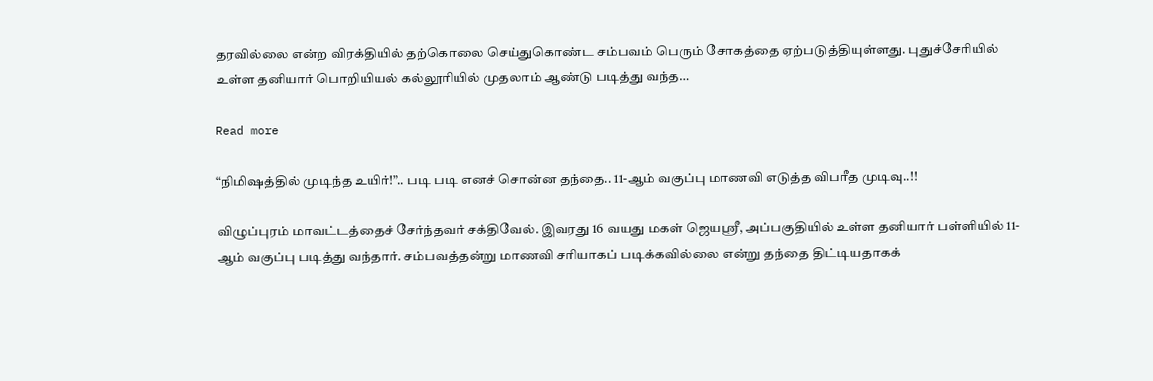தரவில்லை என்ற விரக்தியில் தற்கொலை செய்துகொண்ட சம்பவம் பெரும் சோகத்தை ஏற்படுத்தியுள்ளது. புதுச்சேரியில் உள்ள தனியார் பொறியியல் கல்லூரியில் முதலாம் ஆண்டு படித்து வந்த…

Read more

“நிமிஷத்தில் முடிந்த உயிர்!”.. படி படி எனச் சொன்ன தந்தை.. 11-ஆம் வகுப்பு மாணவி எடுத்த விபரீத முடிவு..!!

விழுப்புரம் மாவட்டத்தைச் சேர்ந்தவர் சக்திவேல். இவரது 16 வயது மகள் ஜெயஸ்ரீ, அப்பகுதியில் உள்ள தனியார் பள்ளியில் 11-ஆம் வகுப்பு படித்து வந்தார். சம்பவத்தன்று மாணவி சரியாகப் படிக்கவில்லை என்று தந்தை திட்டியதாகக்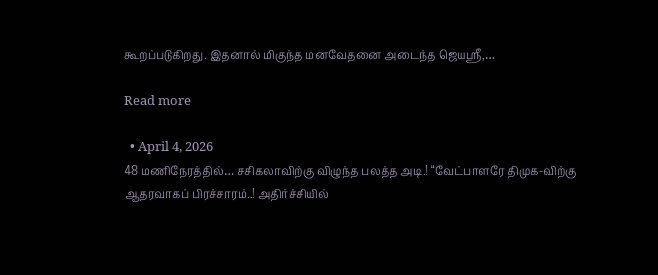கூறப்படுகிறது. இதனால் மிகுந்த மனவேதனை அடைந்த ஜெயஸ்ரீ,…

Read more

  • April 4, 2026
48 மணிநேரத்தில்… சசிகலாவிற்கு விழுந்த பலத்த அடி.! “வேட்பாளரே திமுக-விற்கு ஆதரவாகப் பிரச்சாரம்..! அதிர்ச்சியில்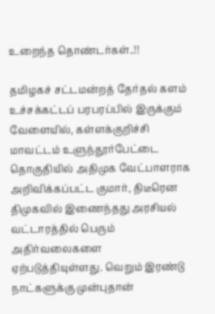உறைந்த தொண்டர்கள்..!!

தமிழகச் சட்டமன்றத் தேர்தல் களம் உச்சக்கட்டப் பரபரப்பில் இருக்கும் வேளையில், கள்ளக்குறிச்சி மாவட்டம் உளுந்தூர்பேட்டை தொகுதியில் அதிமுக வேட்பாளராக அறிவிக்கப்பட்ட குமார், திடீரென திமுகவில் இணைந்தது அரசியல் வட்டாரத்தில் பெரும் அதிர்வலைகளை ஏற்படுத்தியுள்ளது. வெறும் இரண்டு நாட்களுக்கு முன்புதான்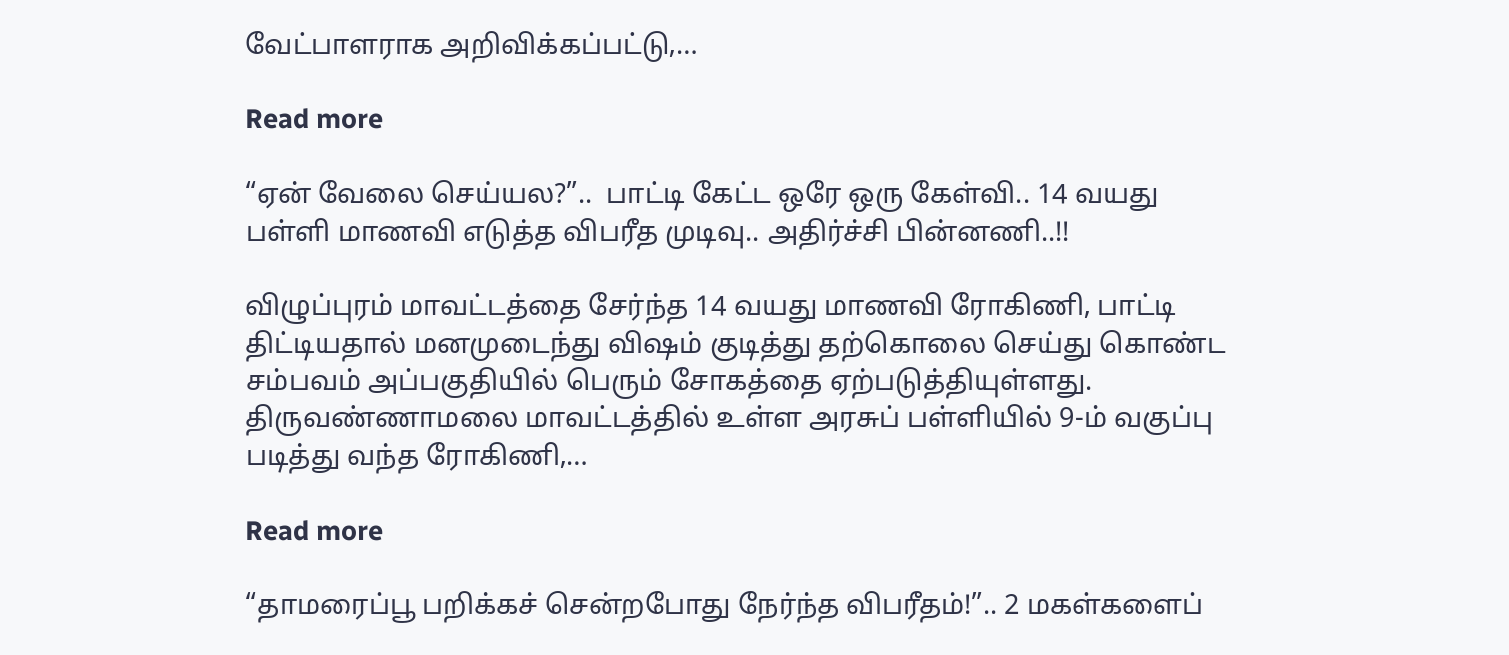வேட்பாளராக அறிவிக்கப்பட்டு,…

Read more

“ஏன் வேலை செய்யல?”..  பாட்டி கேட்ட ஒரே ஒரு கேள்வி.. 14 வயது பள்ளி மாணவி எடுத்த விபரீத முடிவு.. அதிர்ச்சி பின்னணி..!!

விழுப்புரம் மாவட்டத்தை சேர்ந்த 14 வயது மாணவி ரோகிணி, பாட்டி திட்டியதால் மனமுடைந்து விஷம் குடித்து தற்கொலை செய்து கொண்ட சம்பவம் அப்பகுதியில் பெரும் சோகத்தை ஏற்படுத்தியுள்ளது. திருவண்ணாமலை மாவட்டத்தில் உள்ள அரசுப் பள்ளியில் 9-ம் வகுப்பு படித்து வந்த ரோகிணி,…

Read more

“தாமரைப்பூ பறிக்கச் சென்றபோது நேர்ந்த விபரீதம்!”.. 2 மகள்களைப்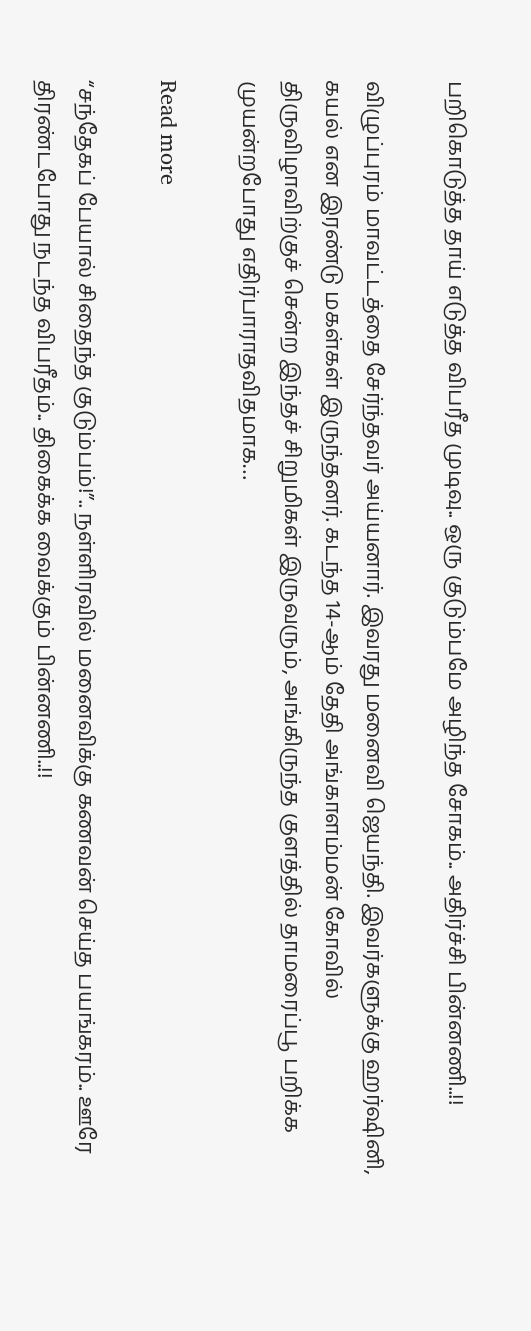பறிகொடுத்த தாய் எடுத்த விபரீத முடிவு.. ஒரு குடும்பமே அழிந்த சோகம்.. அதிர்ச்சி பின்னணி..!!

விழுப்புரம் மாவட்டத்தை சேர்ந்தவர் அய்யனார். இவரது மனைவி ஜெயந்தி. இவர்களுக்கு ஹர்ஷினி, கயல் என இரண்டு மகள்கள் இருந்தனர். கடந்த 14-ஆம் தேதி அங்காளம்மன் கோவில் திருவிழாவிற்குச் சென்ற இந்தச் சிறுமிகள் இருவரும், அங்கிருந்த குளத்தில் தாமரைப்பூ பறிக்க முயன்றபோது எதிர்பாராதவிதமாக…

Read more

“சந்தேகப் பேயால் சிதைந்த குடும்பம்!”.. நள்ளிரவில் மனைவிக்கு கணவன் செய்த பயங்கரம்.. ஊரே திரண்டபோது நடந்த விபரீதம்.. திகைக்க வைக்கும் பின்னணி..!!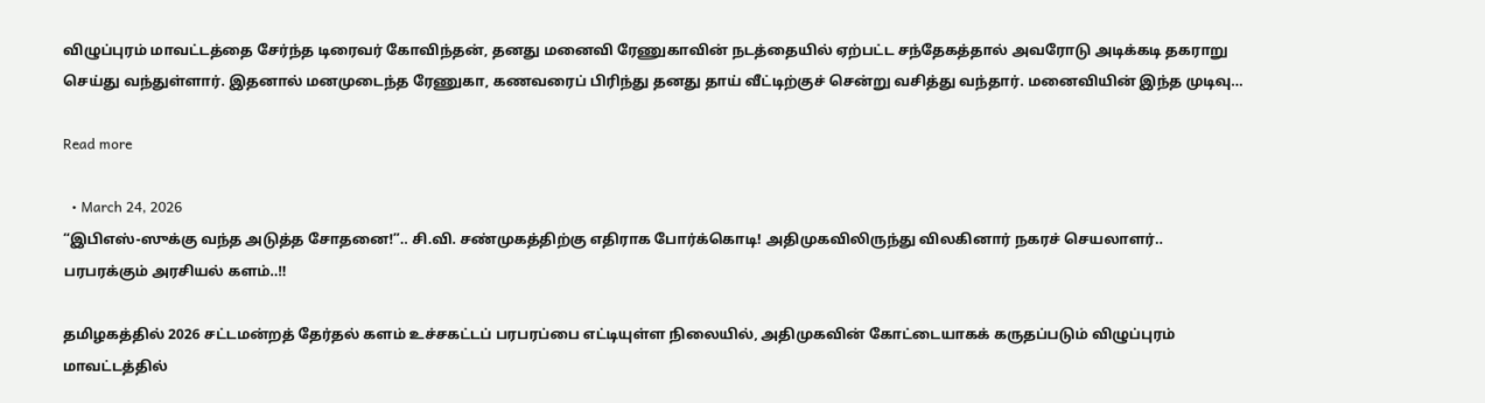விழுப்புரம் மாவட்டத்தை சேர்ந்த டிரைவர் கோவிந்தன், தனது மனைவி ரேணுகாவின் நடத்தையில் ஏற்பட்ட சந்தேகத்தால் அவரோடு அடிக்கடி தகராறு செய்து வந்துள்ளார். இதனால் மனமுடைந்த ரேணுகா, கணவரைப் பிரிந்து தனது தாய் வீட்டிற்குச் சென்று வசித்து வந்தார். மனைவியின் இந்த முடிவு…

Read more

  • March 24, 2026
“இபிஎஸ்-ஸுக்கு வந்த அடுத்த சோதனை!”.. சி.வி. சண்முகத்திற்கு எதிராக போர்க்கொடி! அதிமுகவிலிருந்து விலகினார் நகரச் செயலாளர்.. பரபரக்கும் அரசியல் களம்..!!

தமிழகத்தில் 2026 சட்டமன்றத் தேர்தல் களம் உச்சகட்டப் பரபரப்பை எட்டியுள்ள நிலையில், அதிமுகவின் கோட்டையாகக் கருதப்படும் விழுப்புரம் மாவட்டத்தில்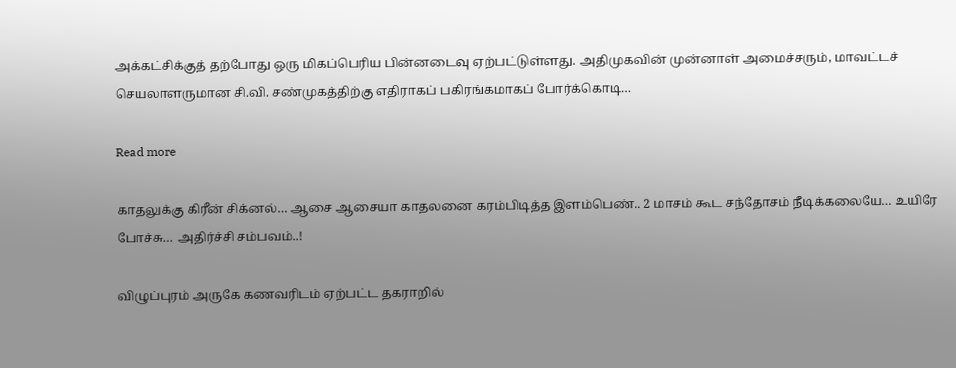அக்கட்சிக்குத் தற்போது ஒரு மிகப்பெரிய பின்னடைவு ஏற்பட்டுள்ளது. அதிமுகவின் முன்னாள் அமைச்சரும், மாவட்டச் செயலாளருமான சி.வி. சண்முகத்திற்கு எதிராகப் பகிரங்கமாகப் போர்க்கொடி…

Read more

காதலுக்கு கிரீன் சிக்னல்… ஆசை ஆசையா காதலனை கரம்பிடித்த இளம்பெண்.. 2 மாசம் கூட சந்தோசம் நீடிக்கலையே… உயிரே போச்சு… அதிர்ச்சி சம்பவம்..!

விழுப்புரம் அருகே கணவரிடம் ஏற்பட்ட தகராறில்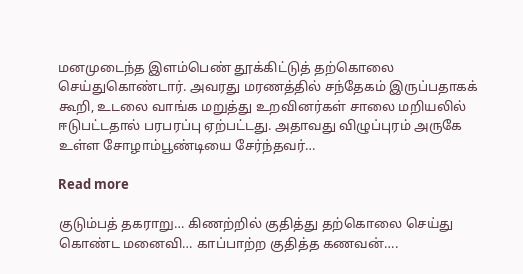மனமுடைந்த இளம்பெண் தூக்கிட்டுத் தற்கொலை செய்துகொண்டார். அவரது மரணத்தில் சந்தேகம் இருப்பதாகக் கூறி, உடலை வாங்க மறுத்து உறவினர்கள் சாலை மறியலில் ஈடுபட்டதால் பரபரப்பு ஏற்பட்டது. அதாவது விழுப்புரம் அருகே உள்ள சோழாம்பூண்டியை சேர்ந்தவர்…

Read more

குடும்பத் தகராறு… கிணற்றில் குதித்து தற்கொலை செய்து கொண்ட மனைவி… காப்பாற்ற குதித்த கணவன்….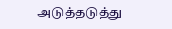அடுத்தடுத்து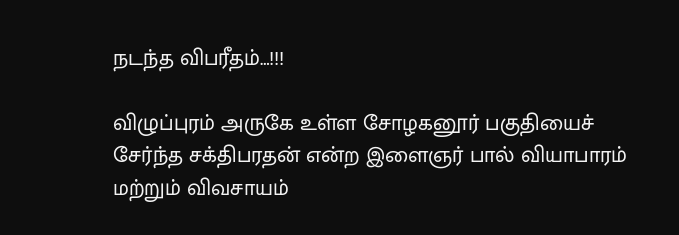நடந்த விபரீதம்…!!!

விழுப்புரம் அருகே உள்ள சோழகனூர் பகுதியைச் சேர்ந்த சக்திபரதன் என்ற இளைஞர் பால் வியாபாரம் மற்றும் விவசாயம்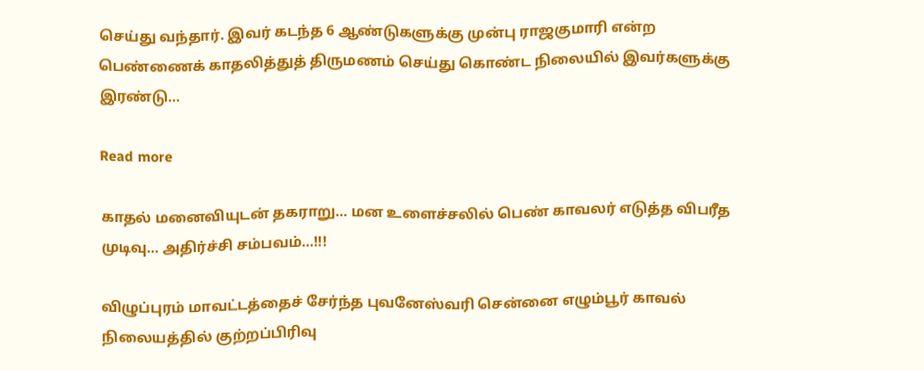செய்து வந்தார். இவர் கடந்த 6 ஆண்டுகளுக்கு முன்பு ராஜகுமாரி என்ற பெண்ணைக் காதலித்துத் திருமணம் செய்து கொண்ட நிலையில் இவர்களுக்கு இரண்டு…

Read more

காதல் மனைவியுடன் தகராறு… மன உளைச்சலில் பெண் காவலர் எடுத்த விபரீத முடிவு… அதிர்ச்சி சம்பவம்…!!!

விழுப்புரம் மாவட்டத்தைச் சேர்ந்த புவனேஸ்வரி சென்னை எழும்பூர் காவல் நிலையத்தில் குற்றப்பிரிவு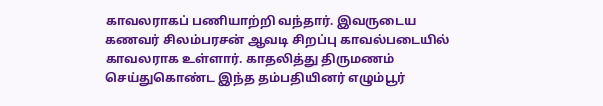காவலராகப் பணியாற்றி வந்தார். இவருடைய கணவர் சிலம்பரசன் ஆவடி சிறப்பு காவல்படையில் காவலராக உள்ளார். காதலித்து திருமணம் செய்துகொண்ட இந்த தம்பதியினர் எழும்பூர்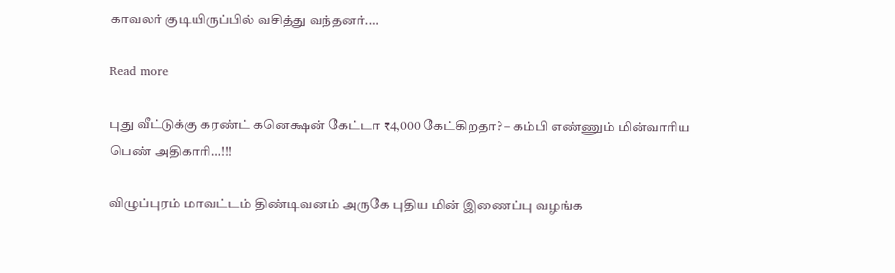காவலர் குடியிருப்பில் வசித்து வந்தனர்.…

Read more

புது வீட்டுக்கு கரண்ட் கனெக்ஷன் கேட்டா ₹4,000 கேட்கிறதா? – கம்பி எண்ணும் மின்வாரிய பெண் அதிகாரி…!!!

விழுப்புரம் மாவட்டம் திண்டிவனம் அருகே புதிய மின் இணைப்பு வழங்க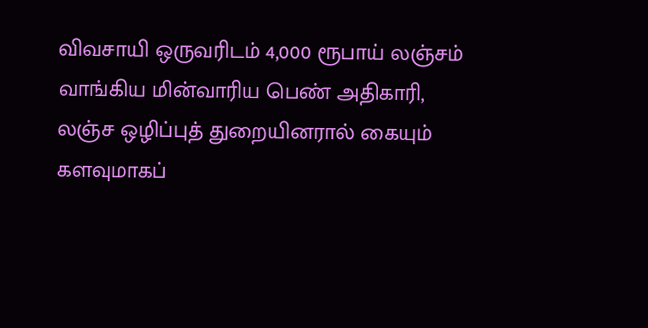விவசாயி ஒருவரிடம் 4,000 ரூபாய் லஞ்சம் வாங்கிய மின்வாரிய பெண் அதிகாரி, லஞ்ச ஒழிப்புத் துறையினரால் கையும் களவுமாகப்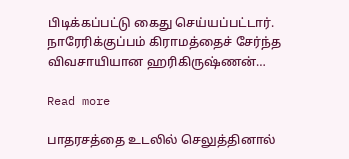பிடிக்கப்பட்டு கைது செய்யப்பட்டார். நாரேரிக்குப்பம் கிராமத்தைச் சேர்ந்த விவசாயியான ஹரிகிருஷ்ணன்…

Read more

பாதரசத்தை உடலில் செலுத்தினால்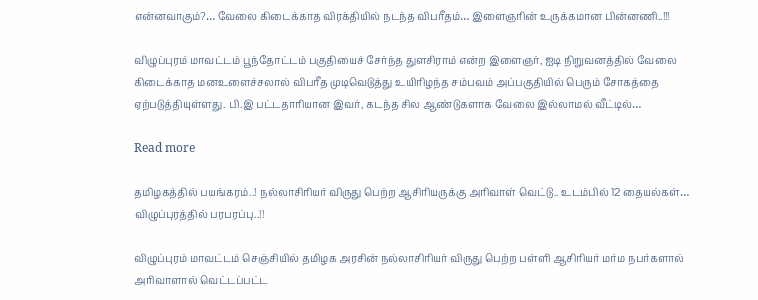என்னவாகும்?… வேலை கிடைக்காத விரக்தியில் நடந்த விபரீதம்… இளைஞரின் உருக்கமான பின்னணி..!!!

விழுப்புரம் மாவட்டம் பூந்தோட்டம் பகுதியைச் சேர்ந்த துளசிராம் என்ற இளைஞர், ஐடி நிறுவனத்தில் வேலை கிடைக்காத மனஉளைச்சலால் விபரீத முடிவெடுத்து உயிரிழந்த சம்பவம் அப்பகுதியில் பெரும் சோகத்தை ஏற்படுத்தியுள்ளது. பி.இ பட்டதாரியான இவர், கடந்த சில ஆண்டுகளாக வேலை இல்லாமல் வீட்டில்…

Read more

தமிழகத்தில் பயங்கரம்..! நல்லாசிரியர் விருது பெற்ற ஆசிரியருக்கு அரிவாள் வெட்டு.. உடம்பில் 12 தையல்கள்… விழுப்புரத்தில் பரபரப்பு..!!

விழுப்புரம் மாவட்டம் செஞ்சியில் தமிழக அரசின் நல்லாசிரியர் விருது பெற்ற பள்ளி ஆசிரியர் மர்ம நபர்களால் அரிவாளால் வெட்டப்பட்ட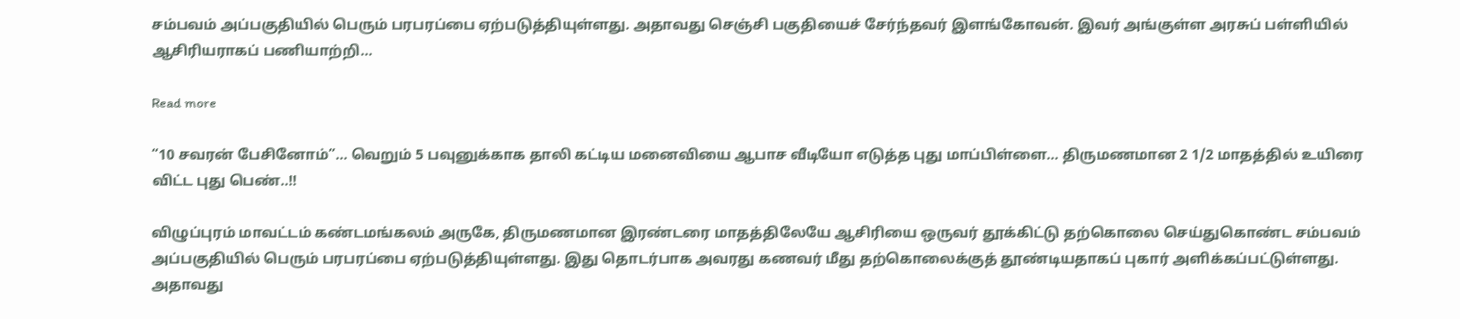சம்பவம் அப்பகுதியில் பெரும் பரபரப்பை ஏற்படுத்தியுள்ளது. அதாவது செஞ்சி பகுதியைச் சேர்ந்தவர் இளங்கோவன். இவர் அங்குள்ள அரசுப் பள்ளியில் ஆசிரியராகப் பணியாற்றி…

Read more

“10 சவரன் பேசினோம்”… வெறும் 5 பவுனுக்காக தாலி கட்டிய மனைவியை ஆபாச வீடியோ எடுத்த புது மாப்பிள்ளை… திருமணமான 2 1/2 மாதத்தில் உயிரை விட்ட புது பெண்..!!

விழுப்புரம் மாவட்டம் கண்டமங்கலம் அருகே, திருமணமான இரண்டரை மாதத்திலேயே ஆசிரியை ஒருவர் தூக்கிட்டு தற்கொலை செய்துகொண்ட சம்பவம் அப்பகுதியில் பெரும் பரபரப்பை ஏற்படுத்தியுள்ளது. இது தொடர்பாக அவரது கணவர் மீது தற்கொலைக்குத் தூண்டியதாகப் புகார் அளிக்கப்பட்டுள்ளது. அதாவது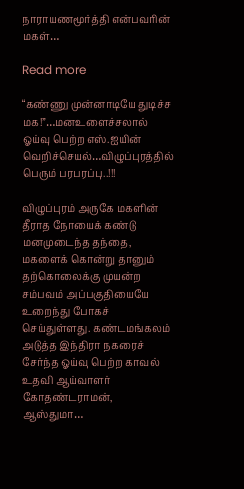நாராயணமூர்த்தி என்பவரின் மகள்…

Read more

“கண்ணு முன்னாடியே துடிச்ச மக!”…மனஉளைச்சலால் ஓய்வு பெற்ற எஸ்.ஐயின் வெறிச்செயல்…விழுப்புரத்தில் பெரும் பரபரப்பு..!!!

விழுப்புரம் அருகே மகளின் தீராத நோயைக் கண்டு மனமுடைந்த தந்தை, மகளைக் கொன்று தானும் தற்கொலைக்கு முயன்ற சம்பவம் அப்பகுதியையே உறைந்து போகச் செய்துள்ளது. கண்டமங்கலம் அடுத்த இந்திரா நகரைச் சேர்ந்த ஓய்வு பெற்ற காவல் உதவி ஆய்வாளர் கோதண்டராமன், ஆஸ்துமா…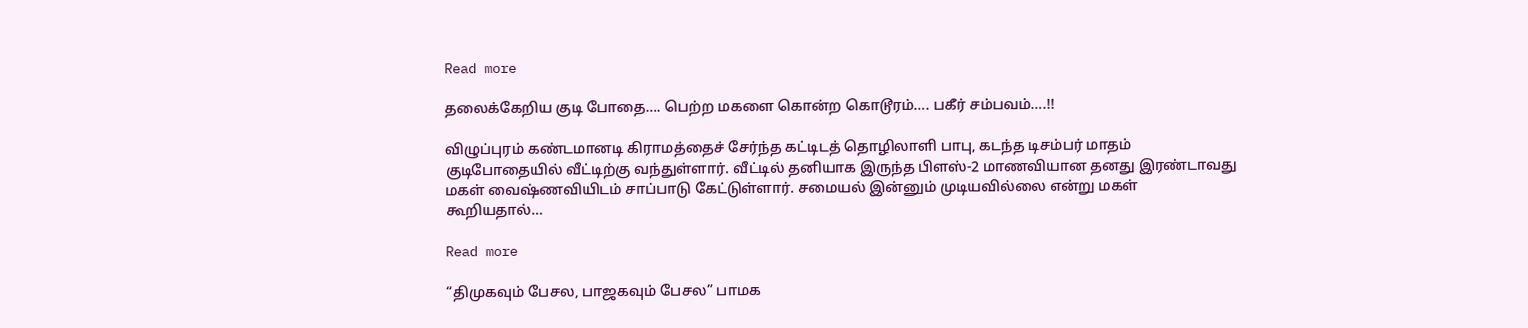Read more

தலைக்கேறிய குடி போதை…. பெற்ற மகளை கொன்ற கொடூரம்…. பகீர் சம்பவம்….!!

விழுப்புரம் கண்டமானடி கிராமத்தைச் சேர்ந்த கட்டிடத் தொழிலாளி பாபு, கடந்த டிசம்பர் மாதம் குடிபோதையில் வீட்டிற்கு வந்துள்ளார். வீட்டில் தனியாக இருந்த பிளஸ்-2 மாணவியான தனது இரண்டாவது மகள் வைஷ்ணவியிடம் சாப்பாடு கேட்டுள்ளார். சமையல் இன்னும் முடியவில்லை என்று மகள் கூறியதால்…

Read more

“திமுகவும் பேசல, பாஜகவும் பேசல” பாமக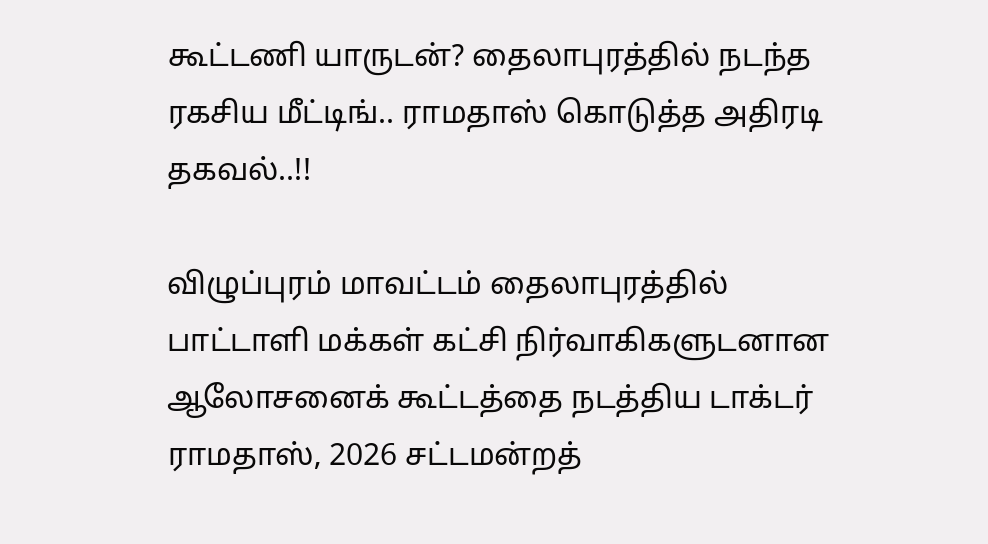கூட்டணி யாருடன்? தைலாபுரத்தில் நடந்த ரகசிய மீட்டிங்.. ராமதாஸ் கொடுத்த அதிரடி தகவல்..!!

விழுப்புரம் மாவட்டம் தைலாபுரத்தில் பாட்டாளி மக்கள் கட்சி நிர்வாகிகளுடனான ஆலோசனைக் கூட்டத்தை நடத்திய டாக்டர் ராமதாஸ், 2026 சட்டமன்றத்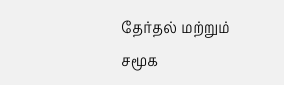தேர்தல் மற்றும் சமூக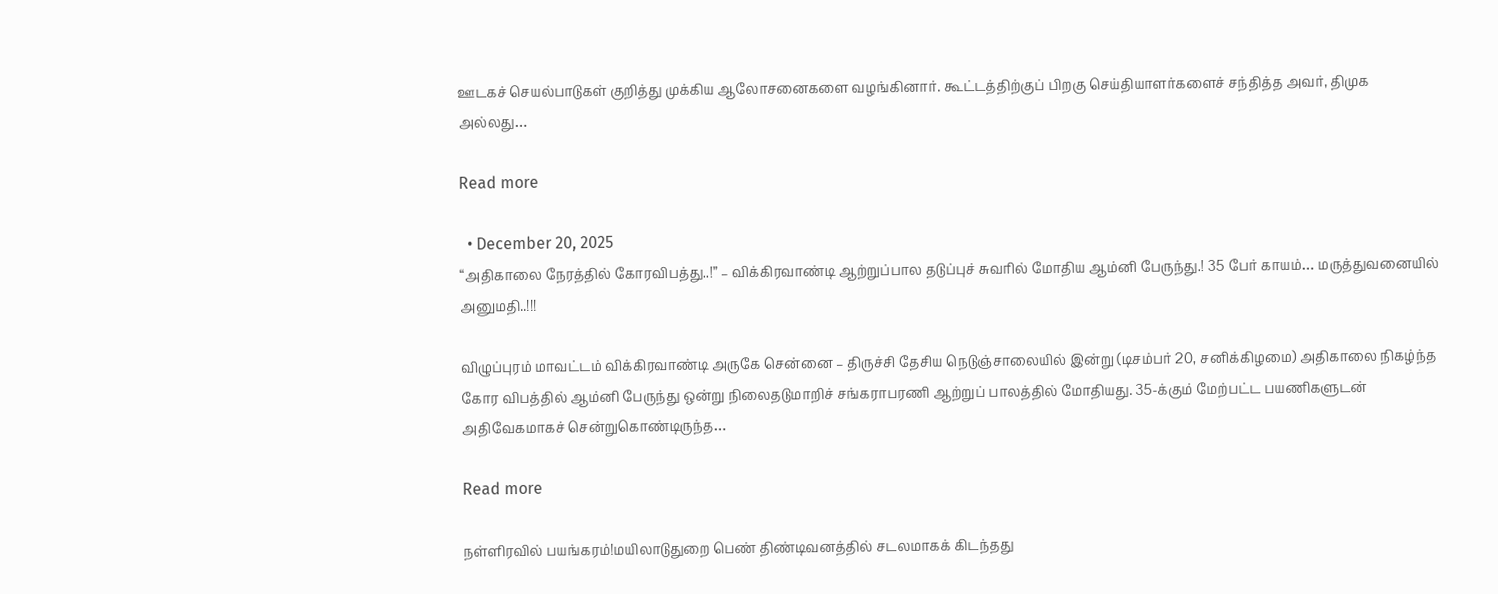ஊடகச் செயல்பாடுகள் குறித்து முக்கிய ஆலோசனைகளை வழங்கினார். கூட்டத்திற்குப் பிறகு செய்தியாளர்களைச் சந்தித்த அவர், திமுக அல்லது…

Read more

  • December 20, 2025
“அதிகாலை நேரத்தில் கோரவிபத்து..!” – விக்கிரவாண்டி ஆற்றுப்பால தடுப்புச் சுவரில் மோதிய ஆம்னி பேருந்து.! 35 பேர் காயம்… மருத்துவனையில் அனுமதி..!!!

விழுப்புரம் மாவட்டம் விக்கிரவாண்டி அருகே சென்னை – திருச்சி தேசிய நெடுஞ்சாலையில் இன்று (டிசம்பர் 20, சனிக்கிழமை) அதிகாலை நிகழ்ந்த கோர விபத்தில் ஆம்னி பேருந்து ஒன்று நிலைதடுமாறிச் சங்கராபரணி ஆற்றுப் பாலத்தில் மோதியது. 35-க்கும் மேற்பட்ட பயணிகளுடன் அதிவேகமாகச் சென்றுகொண்டிருந்த…

Read more

நள்ளிரவில் பயங்கரம்!மயிலாடுதுறை பெண் திண்டிவனத்தில் சடலமாகக் கிடந்தது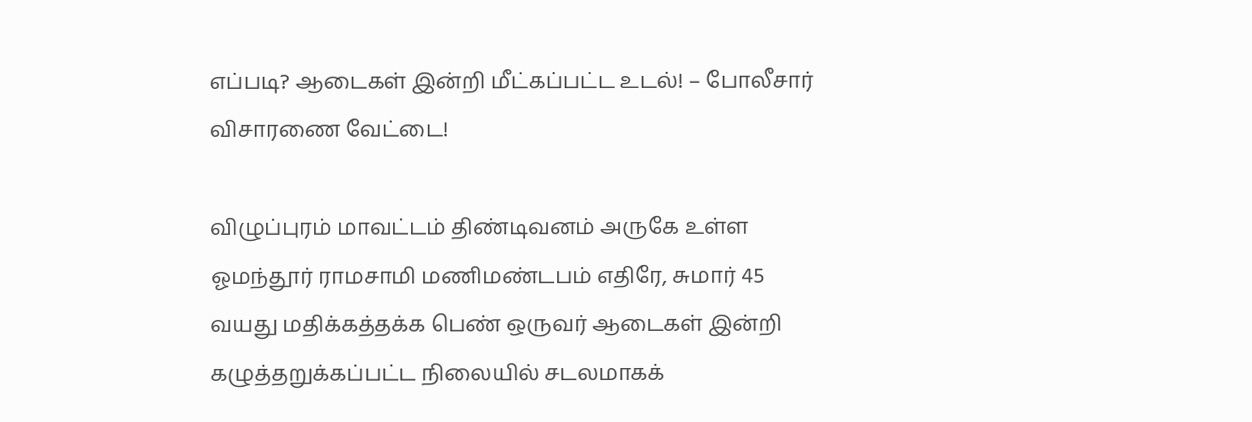எப்படி? ஆடைகள் இன்றி மீட்கப்பட்ட உடல்! – போலீசார் விசாரணை வேட்டை!

விழுப்புரம் மாவட்டம் திண்டிவனம் அருகே உள்ள ஓமந்தூர் ராமசாமி மணிமண்டபம் எதிரே, சுமார் 45 வயது மதிக்கத்தக்க பெண் ஒருவர் ஆடைகள் இன்றி கழுத்தறுக்கப்பட்ட நிலையில் சடலமாகக்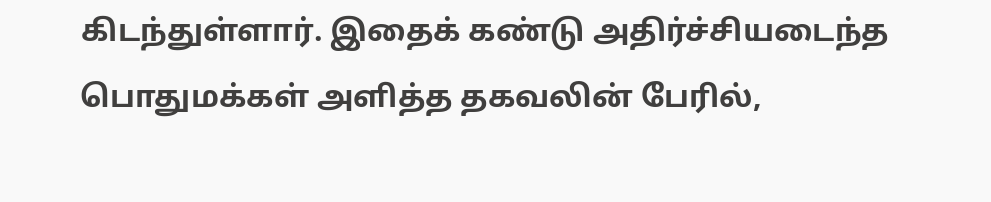கிடந்துள்ளார். இதைக் கண்டு அதிர்ச்சியடைந்த பொதுமக்கள் அளித்த தகவலின் பேரில்,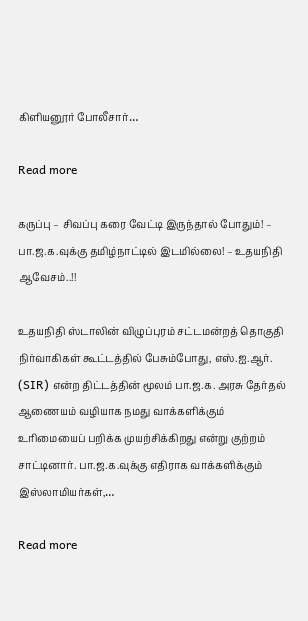கிளியனூர் போலீசார்…

Read more

கருப்பு – சிவப்பு கரை வேட்டி இருந்தால் போதும்! – பா.ஜ.க.வுக்கு தமிழ்நாட்டில் இடமில்லை! – உதயநிதி ஆவேசம்..!!

உதயநிதி ஸ்டாலின் விழுப்புரம் சட்டமன்றத் தொகுதி நிர்வாகிகள் கூட்டத்தில் பேசும்போது, எஸ்.ஐ.ஆர். (SIR) என்ற திட்டத்தின் மூலம் பா.ஜ.க. அரசு தேர்தல் ஆணையம் வழியாக நமது வாக்களிக்கும் உரிமையைப் பறிக்க முயற்சிக்கிறது என்று குற்றம் சாட்டினார். பா.ஜ.க.வுக்கு எதிராக வாக்களிக்கும் இஸ்லாமியர்கள்,…

Read more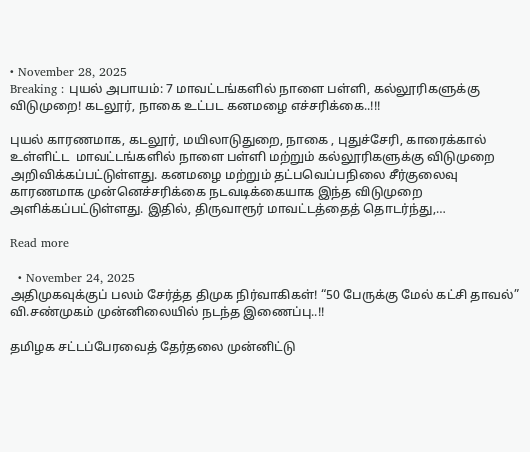• November 28, 2025
Breaking : புயல் அபாயம்: 7 மாவட்டங்களில் நாளை பள்ளி, கல்லூரிகளுக்கு விடுமுறை! கடலூர், நாகை உட்பட கனமழை எச்சரிக்கை..!!!

புயல் காரணமாக, கடலூர், மயிலாடுதுறை, நாகை , புதுச்சேரி, காரைக்கால் உள்ளிட்ட  மாவட்டங்களில் நாளை பள்ளி மற்றும் கல்லூரிகளுக்கு விடுமுறை அறிவிக்கப்பட்டுள்ளது. கனமழை மற்றும் தட்பவெப்பநிலை சீர்குலைவு காரணமாக முன்னெச்சரிக்கை நடவடிக்கையாக இந்த விடுமுறை அளிக்கப்பட்டுள்ளது. இதில், திருவாரூர் மாவட்டத்தைத் தொடர்ந்து,…

Read more

  • November 24, 2025
அதிமுகவுக்குப் பலம் சேர்த்த திமுக நிர்வாகிகள்! “50 பேருக்கு மேல் கட்சி தாவல்” வி.சண்முகம் முன்னிலையில் நடந்த இணைப்பு..!!

தமிழக சட்டப்பேரவைத் தேர்தலை முன்னிட்டு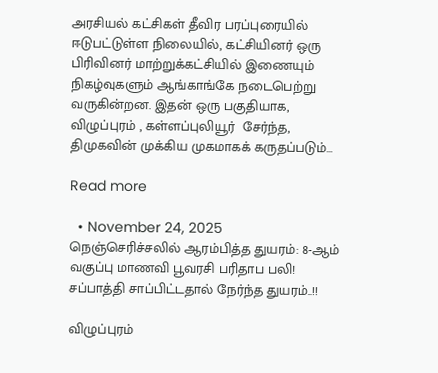அரசியல் கட்சிகள் தீவிர பரப்புரையில் ஈடுபட்டுள்ள நிலையில், கட்சியினர் ஒரு பிரிவினர் மாற்றுக்கட்சியில் இணையும் நிகழ்வுகளும் ஆங்காங்கே நடைபெற்று வருகின்றன. இதன் ஒரு பகுதியாக, விழுப்புரம் , கள்ளப்புலியூர்  சேர்ந்த, திமுகவின் முக்கிய முகமாகக் கருதப்படும்…

Read more

  • November 24, 2025
நெஞ்செரிச்சலில் ஆரம்பித்த துயரம்: 8-ஆம் வகுப்பு மாணவி பூவரசி பரிதாப பலி! சப்பாத்தி சாப்பிட்டதால் நேர்ந்த துயரம்..!!

விழுப்புரம்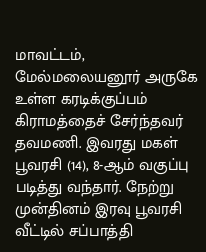மாவட்டம், மேல்மலையனூர் அருகே உள்ள கரடிக்குப்பம் கிராமத்தைச் சேர்ந்தவர் தவமணி. இவரது மகள் பூவரசி (14), 8-ஆம் வகுப்பு படித்து வந்தார். நேற்று முன்தினம் இரவு பூவரசி வீட்டில் சப்பாத்தி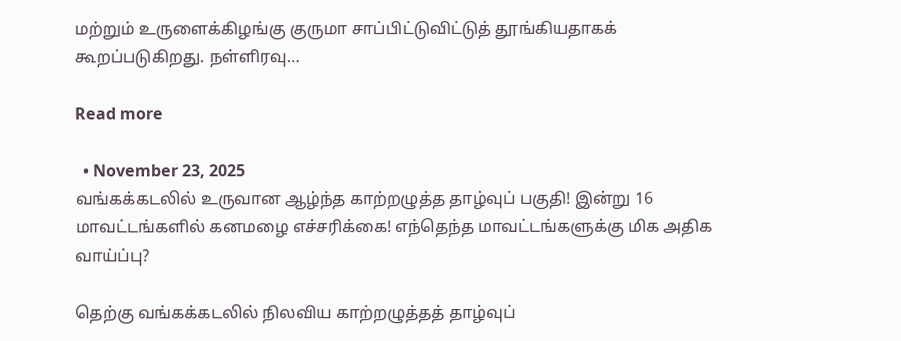மற்றும் உருளைக்கிழங்கு குருமா சாப்பிட்டுவிட்டுத் தூங்கியதாகக் கூறப்படுகிறது. நள்ளிரவு…

Read more

  • November 23, 2025
வங்கக்கடலில் உருவான ஆழ்ந்த காற்றழுத்த தாழ்வுப் பகுதி! இன்று 16 மாவட்டங்களில் கனமழை எச்சரிக்கை! எந்தெந்த மாவட்டங்களுக்கு மிக அதிக வாய்ப்பு?

தெற்கு வங்கக்கடலில் நிலவிய காற்றழுத்தத் தாழ்வுப்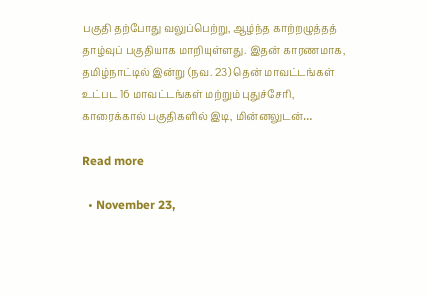பகுதி தற்போது வலுப்பெற்று, ஆழ்ந்த காற்றழுத்தத் தாழ்வுப் பகுதியாக மாறியுள்ளது. இதன் காரணமாக, தமிழ்நாட்டில் இன்று (நவ. 23) தென் மாவட்டங்கள் உட்பட 16 மாவட்டங்கள் மற்றும் புதுச்சேரி, காரைக்கால் பகுதிகளில் இடி, மின்னலுடன்…

Read more

  • November 23,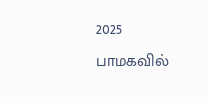2025
பாமகவில்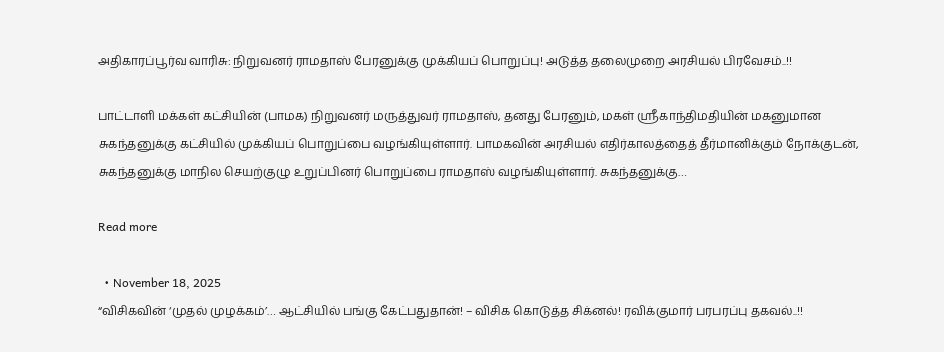அதிகாரப்பூர்வ வாரிசு: நிறுவனர் ராமதாஸ் பேரனுக்கு முக்கியப் பொறுப்பு! அடுத்த தலைமுறை அரசியல் பிரவேசம்..!!

பாட்டாளி மக்கள் கட்சியின் (பாமக) நிறுவனர் மருத்துவர் ராமதாஸ், தனது பேரனும், மகள் ஸ்ரீகாந்திமதியின் மகனுமான சுகந்தனுக்கு கட்சியில் முக்கியப் பொறுப்பை வழங்கியுள்ளார். பாமகவின் அரசியல் எதிர்காலத்தைத் தீர்மானிக்கும் நோக்குடன், சுகந்தனுக்கு மாநில செயற்குழு உறுப்பினர் பொறுப்பை ராமதாஸ் வழங்கியுள்ளார். சுகந்தனுக்கு…

Read more

  • November 18, 2025
“விசிகவின் ‘முதல் முழக்கம்’… ஆட்சியில் பங்கு கேட்பதுதான்! – விசிக கொடுத்த சிக்னல்! ரவிக்குமார் பரபரப்பு தகவல்..!!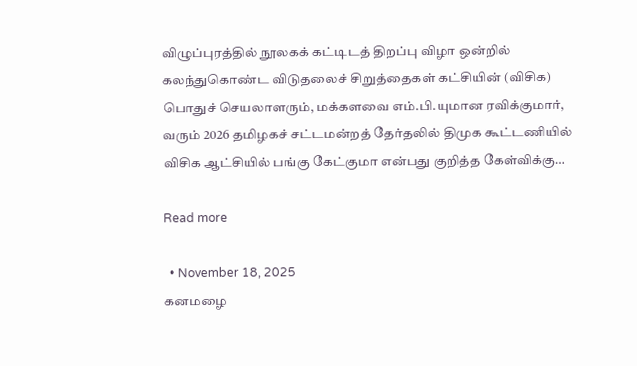விழுப்புரத்தில் நூலகக் கட்டிடத் திறப்பு விழா ஒன்றில் கலந்துகொண்ட விடுதலைச் சிறுத்தைகள் கட்சியின் (விசிக) பொதுச் செயலாளரும், மக்களவை எம்.பி.யுமான ரவிக்குமார், வரும் 2026 தமிழகச் சட்டமன்றத் தேர்தலில் திமுக கூட்டணியில் விசிக ஆட்சியில் பங்கு கேட்குமா என்பது குறித்த கேள்விக்கு…

Read more

  • November 18, 2025
கனமழை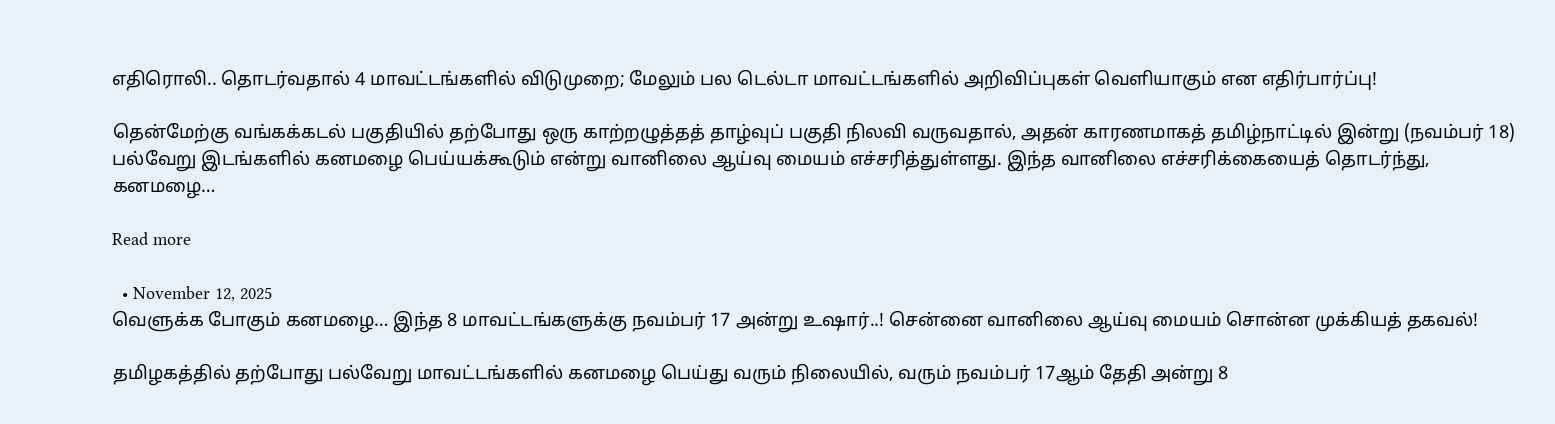எதிரொலி.. தொடர்வதால் 4 மாவட்டங்களில் விடுமுறை; மேலும் பல டெல்டா மாவட்டங்களில் அறிவிப்புகள் வெளியாகும் என எதிர்பார்ப்பு!

தென்மேற்கு வங்கக்கடல் பகுதியில் தற்போது ஒரு காற்றழுத்தத் தாழ்வுப் பகுதி நிலவி வருவதால், அதன் காரணமாகத் தமிழ்நாட்டில் இன்று (நவம்பர் 18) பல்வேறு இடங்களில் கனமழை பெய்யக்கூடும் என்று வானிலை ஆய்வு மையம் எச்சரித்துள்ளது. இந்த வானிலை எச்சரிக்கையைத் தொடர்ந்து, கனமழை…

Read more

  • November 12, 2025
வெளுக்க போகும் கனமழை… இந்த 8 மாவட்டங்களுக்கு நவம்பர் 17 அன்று உஷார்..! சென்னை வானிலை ஆய்வு மையம் சொன்ன முக்கியத் தகவல்!

தமிழகத்தில் தற்போது பல்வேறு மாவட்டங்களில் கனமழை பெய்து வரும் நிலையில், வரும் நவம்பர் 17ஆம் தேதி அன்று 8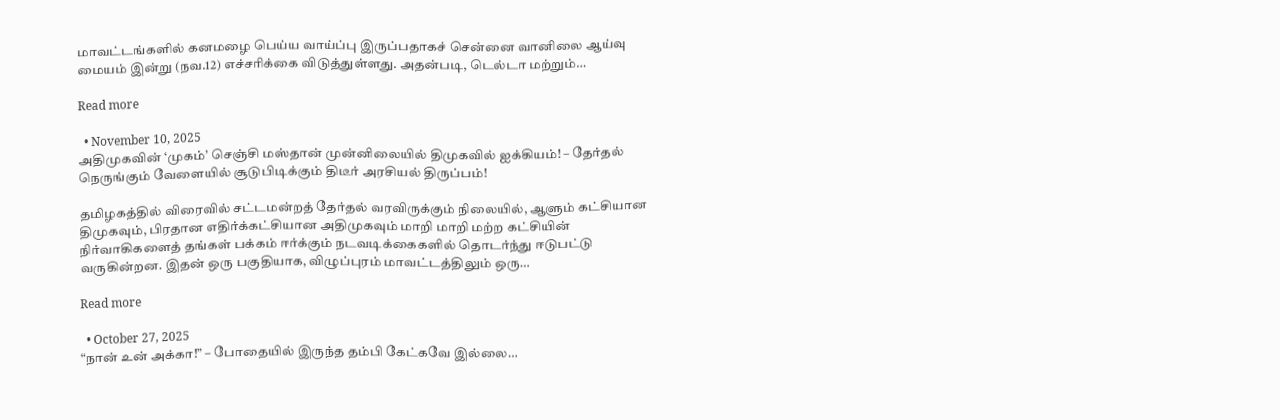மாவட்டங்களில் கனமழை பெய்ய வாய்ப்பு இருப்பதாகச் சென்னை வானிலை ஆய்வு மையம் இன்று (நவ.12) எச்சரிக்கை விடுத்துள்ளது. அதன்படி, டெல்டா மற்றும்…

Read more

  • November 10, 2025
அதிமுகவின் ‘முகம்’ செஞ்சி மஸ்தான் முன்னிலையில் திமுகவில் ஐக்கியம்! – தேர்தல் நெருங்கும் வேளையில் சூடுபிடிக்கும் திடீர் அரசியல் திருப்பம்!

தமிழகத்தில் விரைவில் சட்டமன்றத் தேர்தல் வரவிருக்கும் நிலையில், ஆளும் கட்சியான திமுகவும், பிரதான எதிர்க்கட்சியான அதிமுகவும் மாறி மாறி மற்ற கட்சியின் நிர்வாகிகளைத் தங்கள் பக்கம் ஈர்க்கும் நடவடிக்கைகளில் தொடர்ந்து ஈடுபட்டு வருகின்றன. இதன் ஒரு பகுதியாக, விழுப்புரம் மாவட்டத்திலும் ஒரு…

Read more

  • October 27, 2025
“நான் உன் அக்கா!” – போதையில் இருந்த தம்பி கேட்கவே இல்லை…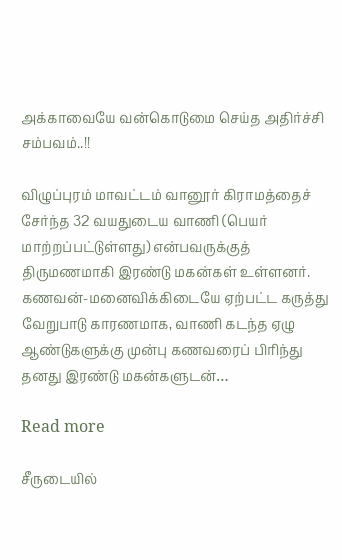அக்காவையே வன்கொடுமை செய்த அதிர்ச்சி சம்பவம்..!!

விழுப்புரம் மாவட்டம் வானூர் கிராமத்தைச் சேர்ந்த 32 வயதுடைய வாணி (பெயர் மாற்றப்பட்டுள்ளது) என்பவருக்குத் திருமணமாகி இரண்டு மகன்கள் உள்ளனர். கணவன்-மனைவிக்கிடையே ஏற்பட்ட கருத்து வேறுபாடு காரணமாக, வாணி கடந்த ஏழு ஆண்டுகளுக்கு முன்பு கணவரைப் பிரிந்து தனது இரண்டு மகன்களுடன்…

Read more

சீருடையில்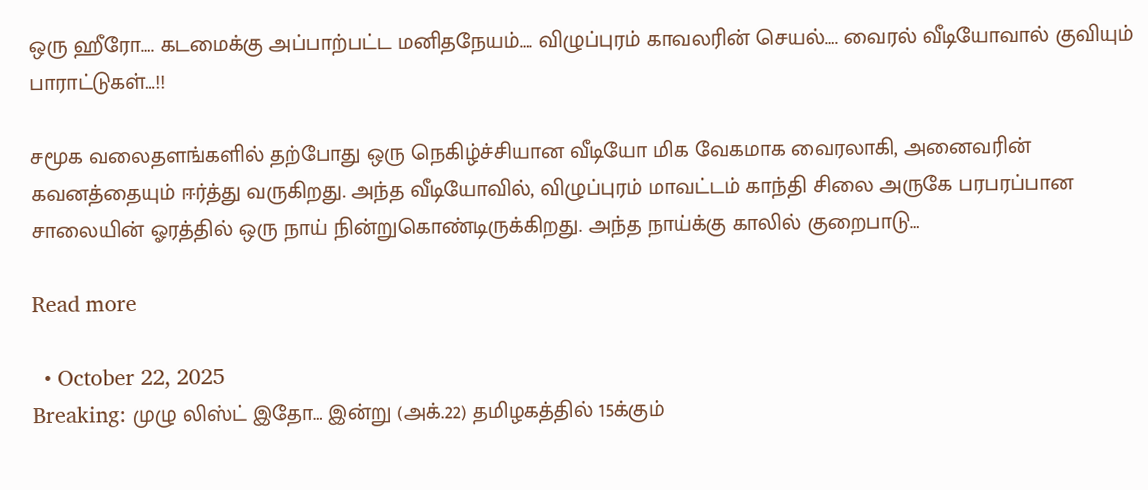ஒரு ஹீரோ…. கடமைக்கு அப்பாற்பட்ட மனிதநேயம்…. விழுப்புரம் காவலரின் செயல்…. வைரல் வீடியோவால் குவியும் பாராட்டுகள்…!!

சமூக வலைதளங்களில் தற்போது ஒரு நெகிழ்ச்சியான வீடியோ மிக வேகமாக வைரலாகி, அனைவரின் கவனத்தையும் ஈர்த்து வருகிறது. அந்த வீடியோவில், விழுப்புரம் மாவட்டம் காந்தி சிலை அருகே பரபரப்பான சாலையின் ஓரத்தில் ஒரு நாய் நின்றுகொண்டிருக்கிறது. அந்த நாய்க்கு காலில் குறைபாடு…

Read more

  • October 22, 2025
Breaking: முழு லிஸ்ட் இதோ… இன்று (அக்.22) தமிழகத்தில் 15க்கும்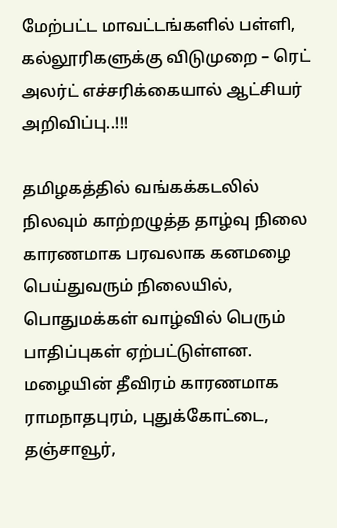மேற்பட்ட மாவட்டங்களில் பள்ளி, கல்லூரிகளுக்கு விடுமுறை – ரெட் அலர்ட் எச்சரிக்கையால் ஆட்சியர் அறிவிப்பு..!!!

தமிழகத்தில் வங்கக்கடலில் நிலவும் காற்றழுத்த தாழ்வு நிலை காரணமாக பரவலாக கனமழை பெய்துவரும் நிலையில், பொதுமக்கள் வாழ்வில் பெரும் பாதிப்புகள் ஏற்பட்டுள்ளன. மழையின் தீவிரம் காரணமாக ராமநாதபுரம், புதுக்கோட்டை, தஞ்சாவூர்,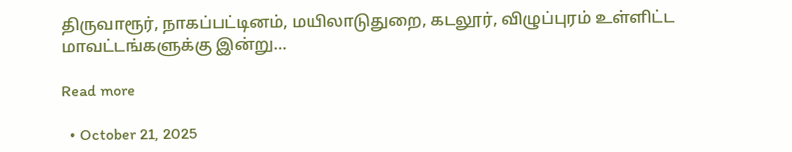திருவாரூர், நாகப்பட்டினம், மயிலாடுதுறை, கடலூர், விழுப்புரம் உள்ளிட்ட மாவட்டங்களுக்கு இன்று…

Read more

  • October 21, 2025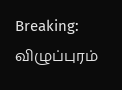Breaking: விழுப்புரம்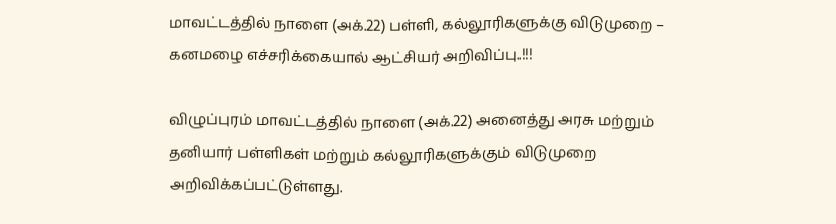மாவட்டத்தில் நாளை (அக்.22) பள்ளி, கல்லூரிகளுக்கு விடுமுறை – கனமழை எச்சரிக்கையால் ஆட்சியர் அறிவிப்பு..!!!

விழுப்புரம் மாவட்டத்தில் நாளை (அக்.22) அனைத்து அரசு மற்றும் தனியார் பள்ளிகள் மற்றும் கல்லூரிகளுக்கும் விடுமுறை அறிவிக்கப்பட்டுள்ளது.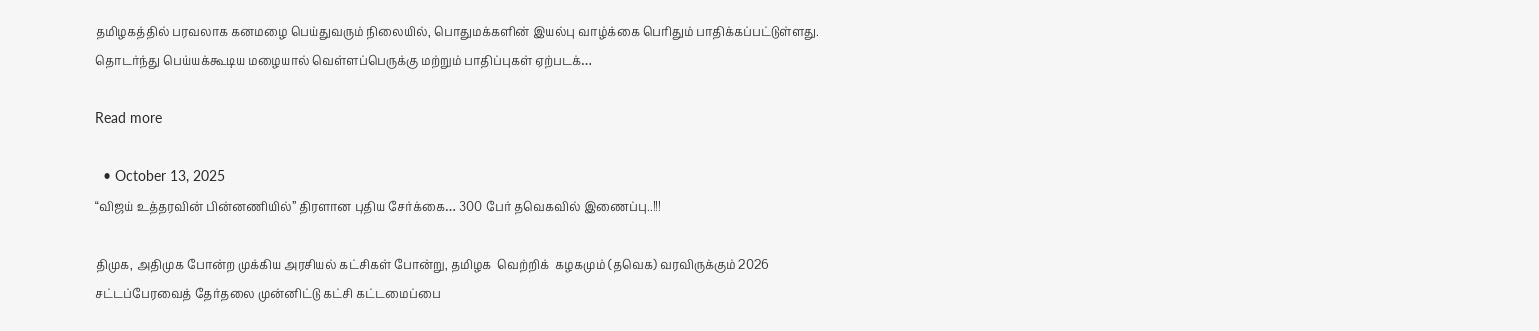தமிழகத்தில் பரவலாக கனமழை பெய்துவரும் நிலையில், பொதுமக்களின் இயல்பு வாழ்க்கை பெரிதும் பாதிக்கப்பட்டுள்ளது. தொடர்ந்து பெய்யக்கூடிய மழையால் வெள்ளப்பெருக்கு மற்றும் பாதிப்புகள் ஏற்படக்…

Read more

  • October 13, 2025
“விஜய் உத்தரவின் பின்னணியில்” திரளான புதிய சேர்க்கை… 300 பேர் தவெகவில் இணைப்பு..!!!

திமுக, அதிமுக போன்ற முக்கிய அரசியல் கட்சிகள் போன்று, தமிழக  வெற்றிக்  கழகமும் (தவெக) வரவிருக்கும் 2026 சட்டப்பேரவைத் தேர்தலை முன்னிட்டு கட்சி கட்டமைப்பை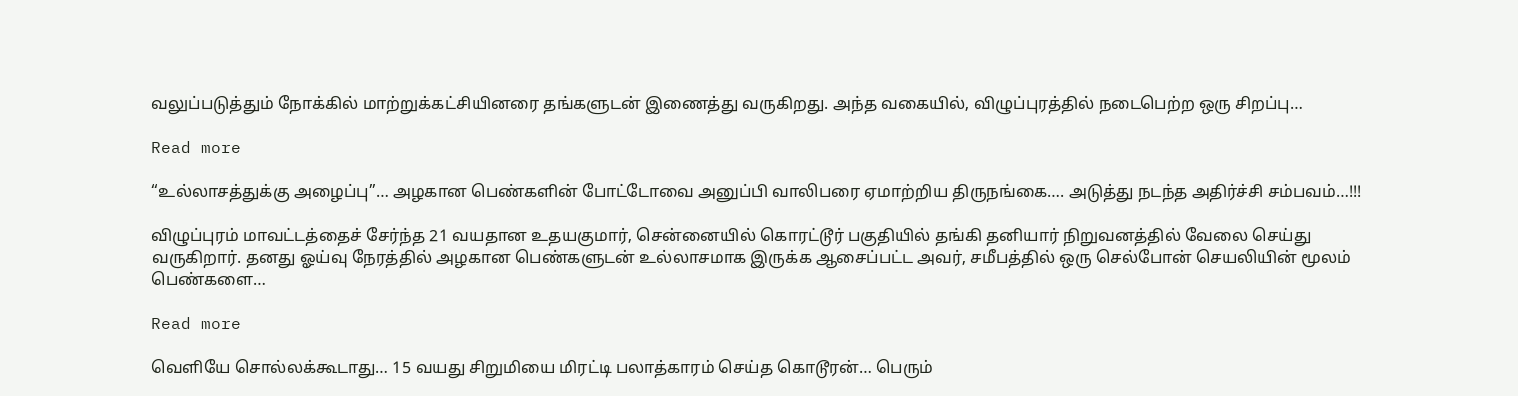வலுப்படுத்தும் நோக்கில் மாற்றுக்கட்சியினரை தங்களுடன் இணைத்து வருகிறது. அந்த வகையில், விழுப்புரத்தில் நடைபெற்ற ஒரு சிறப்பு…

Read more

“உல்லாசத்துக்கு அழைப்பு”… அழகான பெண்களின் போட்டோவை அனுப்பி வாலிபரை ஏமாற்றிய திருநங்கை…. அடுத்து நடந்த அதிர்ச்சி சம்பவம்…!!!

விழுப்புரம் மாவட்டத்தைச் சேர்ந்த 21 வயதான உதயகுமார், சென்னையில் கொரட்டூர் பகுதியில் தங்கி தனியார் நிறுவனத்தில் வேலை செய்து வருகிறார். தனது ஓய்வு நேரத்தில் அழகான பெண்களுடன் உல்லாசமாக இருக்க ஆசைப்பட்ட அவர், சமீபத்தில் ஒரு செல்போன் செயலியின் மூலம் பெண்களை…

Read more

வெளியே சொல்லக்கூடாது… 15 வயது சிறுமியை மிரட்டி பலாத்காரம் செய்த கொடூரன்… பெரும்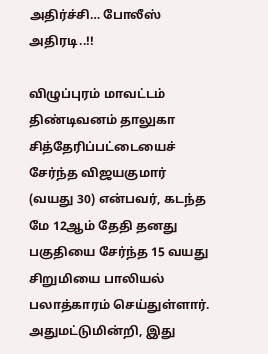அதிர்ச்சி… போலீஸ் அதிரடி..!!

விழுப்புரம் மாவட்டம் திண்டிவனம் தாலுகா சித்தேரிப்பட்டையைச் சேர்ந்த விஜயகுமார் (வயது 30) என்பவர், கடந்த மே 12ஆம் தேதி தனது பகுதியை சேர்ந்த 15 வயது சிறுமியை பாலியல் பலாத்காரம் செய்துள்ளார். அதுமட்டுமின்றி, இது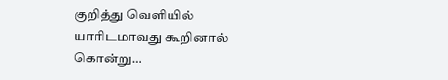குறித்து வெளியில் யாரிடமாவது கூறினால் கொன்று…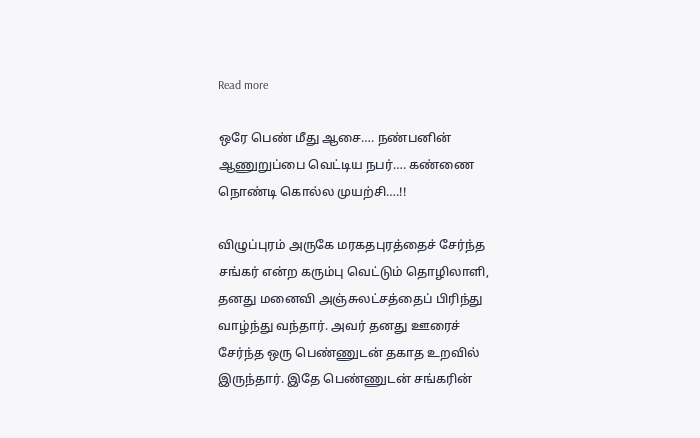Read more

ஒரே பெண் மீது ஆசை…. நண்பனின் ஆணுறுப்பை வெட்டிய நபர்…. கண்ணை நொண்டி கொல்ல முயற்சி….!!

விழுப்புரம் அருகே மரகதபுரத்தைச் சேர்ந்த சங்கர் என்ற கரும்பு வெட்டும் தொழிலாளி, தனது மனைவி அஞ்சுலட்சத்தைப் பிரிந்து வாழ்ந்து வந்தார். அவர் தனது ஊரைச் சேர்ந்த ஒரு பெண்ணுடன் தகாத உறவில் இருந்தார். இதே பெண்ணுடன் சங்கரின்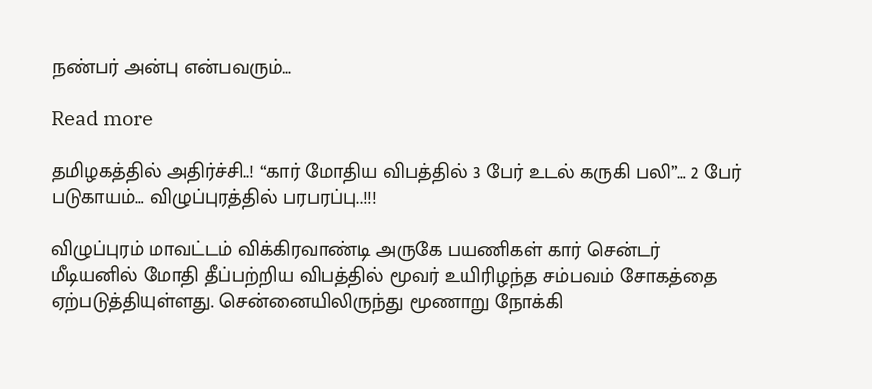நண்பர் அன்பு என்பவரும்…

Read more

தமிழகத்தில் அதிர்ச்சி..! “கார் மோதிய விபத்தில் 3 பேர் உடல் கருகி பலி”… 2 பேர் படுகாயம்… விழுப்புரத்தில் பரபரப்பு..!!!

விழுப்புரம் மாவட்டம் விக்கிரவாண்டி அருகே பயணிகள் கார் சென்டர் மீடியனில் மோதி தீப்பற்றிய விபத்தில் மூவர் உயிரிழந்த சம்பவம் சோகத்தை ஏற்படுத்தியுள்ளது. சென்னையிலிருந்து மூணாறு நோக்கி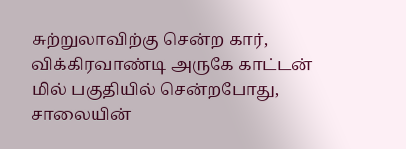சுற்றுலாவிற்கு சென்ற கார், விக்கிரவாண்டி அருகே காட்டன் மில் பகுதியில் சென்றபோது, சாலையின்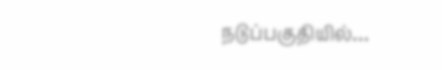நடுப்பகுதியில்…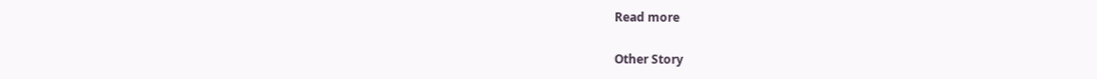Read more

Other Story